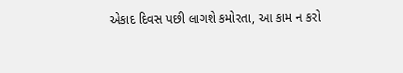એકાદ દિવસ પછી લાગશે કમોરતા, આ કામ ન કરો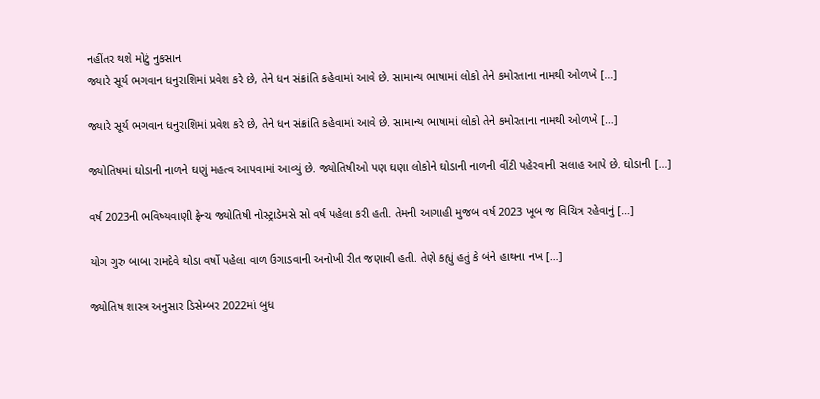નહીંતર થશે મોટું નુકસાન
જ્યારે સૂર્ય ભગવાન ધનુરાશિમાં પ્રવેશ કરે છે, તેને ધન સંક્રાંતિ કહેવામાં આવે છે. સામાન્ય ભાષામાં લોકો તેને કમોરતાના નામથી ઓળખે […]

જ્યારે સૂર્ય ભગવાન ધનુરાશિમાં પ્રવેશ કરે છે, તેને ધન સંક્રાંતિ કહેવામાં આવે છે. સામાન્ય ભાષામાં લોકો તેને કમોરતાના નામથી ઓળખે […]

જ્યોતિષમાં ઘોડાની નાળને ઘણું મહત્વ આપવામાં આવ્યું છે. જ્યોતિષીઓ પણ ઘણા લોકોને ઘોડાની નાળની વીંટી પહેરવાની સલાહ આપે છે. ઘોડાની […]

વર્ષ 2023ની ભવિષ્યવાણી ફ્રેન્ચ જ્યોતિષી નોસ્ટ્રાડેમસે સો વર્ષ પહેલા કરી હતી. તેમની આગાહી મુજબ વર્ષ 2023 ખૂબ જ વિચિત્ર રહેવાનું […]

યોગ ગુરુ બાબા રામદેવે થોડા વર્ષો પહેલા વાળ ઉગાડવાની અનોખી રીત જણાવી હતી. તેણે કહ્યું હતું કે બંને હાથના નખ […]

જ્યોતિષ શાસ્ત્ર અનુસાર ડિસેમ્બર 2022માં બુધ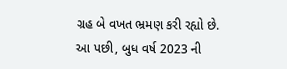ગ્રહ બે વખત ભ્રમણ કરી રહ્યો છે. આ પછી, બુધ વર્ષ 2023 ની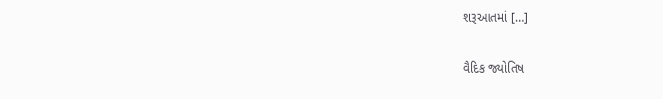શરૂઆતમાં […]

વૈદિક જ્યોતિષ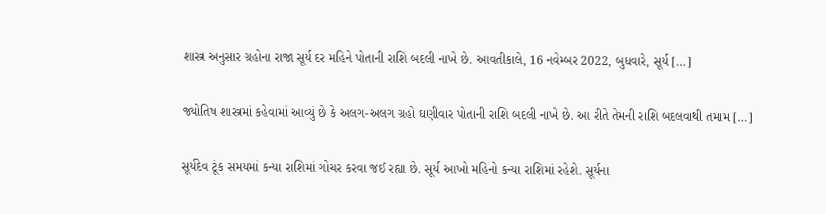શાસ્ત્ર અનુસાર ગ્રહોના રાજા સૂર્ય દર મહિને પોતાની રાશિ બદલી નાખે છે. આવતીકાલે, 16 નવેમ્બર 2022, બુધવારે, સૂર્ય […]

જ્યોતિષ શાસ્ત્રમાં કહેવામાં આવ્યું છે કે અલગ-અલગ ગ્રહો ઘણીવાર પોતાની રાશિ બદલી નાખે છે. આ રીતે તેમની રાશિ બદલવાથી તમામ […]

સૂર્યદેવ ટૂંક સમયમાં કન્યા રાશિમાં ગોચર કરવા જઈ રહ્યા છે. સૂર્ય આખો મહિનો કન્યા રાશિમાં રહેશે. સૂર્યના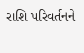રાશિ પરિવર્તનને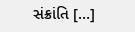સંક્રાંતિ […]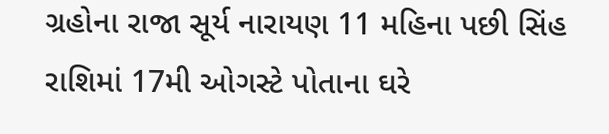ગ્રહોના રાજા સૂર્ય નારાયણ 11 મહિના પછી સિંહ રાશિમાં 17મી ઓગસ્ટે પોતાના ઘરે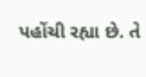પહોંચી રહ્યા છે. તે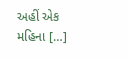અહીં એક મહિના […]